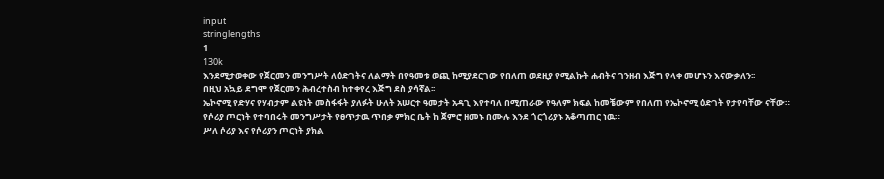input
stringlengths
1
130k
እንደሚታወቀው የጀርመን መንግሥት ለዕድገትና ለልማት በየዓመቱ ወጪ ከሚያደርገው የበለጠ ወደዚያ የሚልኩት ሐብትና ገንዘብ እጅግ የላቀ መሆኑን እናውቃለን፡፡
በዚህ አኳይ ደግሞ የጀርመን ሕብረተስብ ከተቀየረ እጅግ ደስ ያሳኛል፡፡
ኤኮኖሚ የድሃና የሃብታም ልዩነት መስፋፋት ያለፉት ሁለት አሠርተ ዓመታት አዳጊ እየተባለ በሚጠራው የዓለም ክፍል ከመቼውም የበለጠ የኤኮኖሚ ዕድገት የታየባቸው ናቸው።
የሶሪያ ጦርነት የተባበሩት መንግሥታት የፀጥታዉ ጥበቃ ምክር ቤት ከ ጀምሮ ዘመኑ በሙሉ እንደ ጎርጎሪያኑ አቆጣጠር ነዉ።
ሥለ ሶሪያ እና የሶሪያን ጦርነት ያክል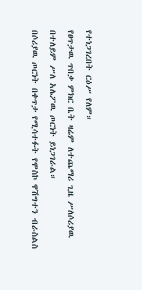የተነጋገረበት ርዕሥ የለም።
የፀጥታዉ ጥበቃ ምክር ቤት ዛሬም ለተጨማሪ ጊዜ ሥለሶሪያዉ በተለይም ሥለ አሌፖዉ ጦርነት ይነጋገራል።
በሶሪያዉ ጦርነት በቀጥታ የሚሳተፉት የሞስኮ ዋሽግተን ብራስልስ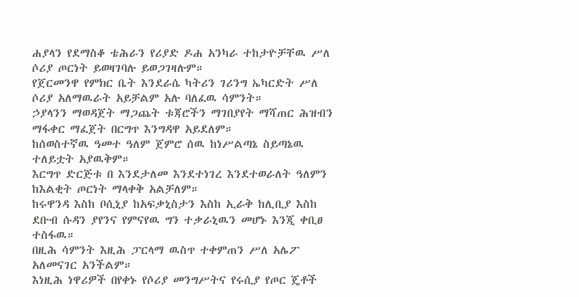ሐያላን የደማስቆ ቴሕራን የሪያድ ዶሐ አንካራ ተከታዮቻቸዉ ሥለ ሶሪያ ጦርነት ይወዛገባሉ ይወጋገዛሉም።
የጀርመንዋ የምክር ቤት እንደራሴ ካትሪን ገሪንግ ኤካርድት ሥለ ሶሪያ አለማዉራት አይቻልም አሉ ባለፈዉ ሳምንት።
ኃያላንን ማወዳጀት ማጋጨት ቱጃሮችን ማገበያየት ማሻጠር ሕዝብን ማፋቀር ማፈጀት በርግጥ እንግዳዋ አይደለም።
ከሰወስተኛዉ ዓመተ ዓለም ጀምሮ ሰዉ ከነሥልጣኔ ስይጣኔዉ ተለይቷት አያዉቅም።
እርግጥ ድርጅቱ በ እንደታለመ እንደተነገረ እንደተወራለት ዓለምን ከእልቂት ጦርነት ማላቀቅ አልቻለም።
ከሩዋንዳ እስከ ቦሲኒያ ከአፍቃኒስታን እስከ ኢራቅ ከሊቢያ እስከ ደቡብ ሱዳን ያየንና የምናየዉ ግን ተቃራኒዉን መሆኑ እንጂ ቀቢፀ ተስፋዉ።
በዚሕ ሳምንት እዚሕ ፓርላማ ዉስጥ ተቀምጠን ሥለ አሌፖ አለመናገር አንችልም።
እነዚሕ ነዋሪዎች በየቀኑ የሶሪያ መንግሥትና የሩሲያ የጦር ጄቶች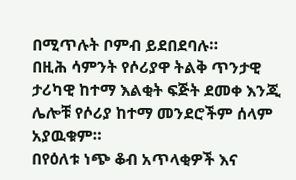በሚጥሉት ቦምብ ይደበደባሉ።
በዚሕ ሳምንት የሶሪያዋ ትልቅ ጥንታዊ ታሪካዊ ከተማ እልቂት ፍጅት ደመቀ እንጂ ሌሎቹ የሶሪያ ከተማ መንደሮችም ሰላም አያዉቁም።
በየዕለቱ ነጭ ቆብ አጥላቂዎች እና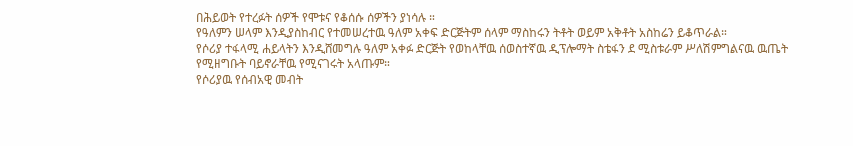በሕይወት የተረፉት ሰዎች የሞቱና የቆሰሱ ሰዎችን ያነሳሉ ።
የዓለምን ሠላም እንዲያስከብር የተመሠረተዉ ዓለም አቀፍ ድርጅትም ሰላም ማስከሩን ትቶት ወይም አቅቶት አስከሬን ይቆጥራል።
የሶሪያ ተፋላሚ ሐይላትን እንዲሸመግሉ ዓለም አቀፉ ድርጅት የወከላቸዉ ሰወስተኛዉ ዲፕሎማት ስቴፋን ደ ሚስቱራም ሥለሽምግልናዉ ዉጤት የሚዘግቡት ባይኖራቸዉ የሚናገሩት አላጡም።
የሶሪያዉ የሰብአዊ መብት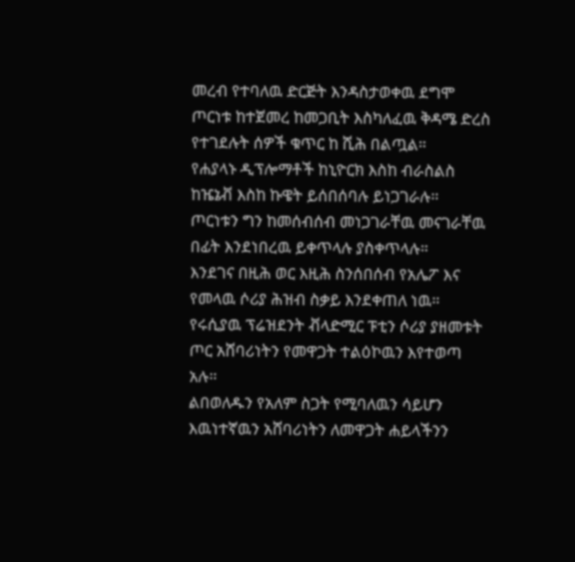መረብ የተባለዉ ድርጅት እንዳስታወቀዉ ደግሞ ጦርነቱ ከተጀመረ ከመጋቢት እስካለፈዉ ቅዳሜ ድረስ የተገደሉት ሰዎች ቁጥር ከ ሺሕ በልጧል።
የሐያላኑ ዲፕሎማቶች ከኒዮርክ እስከ ብራስልስ ከዤኔቭ እስከ ኩዌት ይሰበሰባሉ ይነጋገራሉ።
ጦርነቱን ግን ከመሰብሰብ መነጋገራቸዉ መናገራቸዉ በፊት እንደነበረዉ ይቀጥላሉ ያስቀጥላሉ።
እንደገና በዚሕ ወር እዚሕ ስንሰበሰብ የአሌፖ እና የመላዉ ሶሪያ ሕዝብ ስቃይ እንደቀጠለ ነዉ።
የሩሲያዉ ፕሬዝደንት ቭላድሚር ፑቲን ሶሪያ ያዘመቱት ጦር አሸባሪነትን የመዋጋት ተልዕኮዉን እየተወጣ አሉ።
ልበወለዱን የአለም ስጋት የሚባለዉን ሳይሆን እዉነተኛዉን አሸባሪነትን ለመዋጋት ሐይላችንን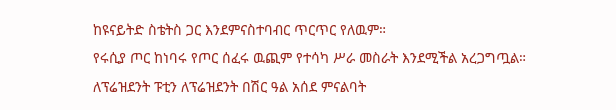ከዩናይትድ ስቴትስ ጋር እንደምናስተባብር ጥርጥር የለዉም።
የሩሲያ ጦር ከነባሩ የጦር ሰፈሩ ዉጪም የተሳካ ሥራ መስራት እንደሚችል አረጋግጧል።
ለፕሬዝደንት ፑቲን ለፕሬዝደንት በሽር ዓል አሰደ ምናልባት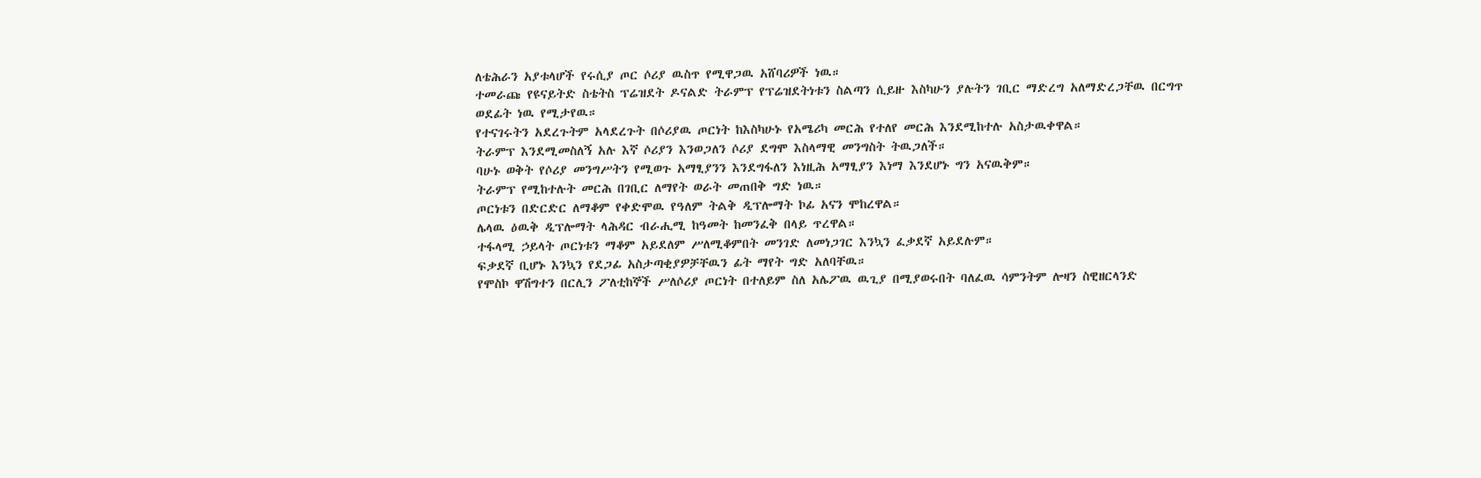ለቴሕራን አያቱላሆች የሩሲያ ጦር ሶሪያ ዉስጥ የሚዋጋዉ አሸባሪዎች ነዉ።
ተመራጩ የዩናይትድ ስቴትስ ፕሬዝደት ዶናልድ ትራምፕ የፕሬዝደትነቱን ስልጣን ሲይዙ እስካሁን ያሉትን ገቢር ማድረግ አለማድረጋቸዉ በርግጥ ወደፊት ነዉ የሚታየዉ።
የተናገሩትን አደረጉትም አላደረጉት በሶሪያዉ ጦርነት ከእስካሁኑ የአሜሪካ መርሕ የተለየ መርሕ እንደሚከተሉ አስታዉቀዋል።
ትራምፕ እንደሚመስለኝ አሉ እኛ ሶሪያን እንወጋለን ሶሪያ ደግሞ እስላማዊ መንግስት ትዉጋለች።
ባሁኑ ወቅት የሶሪያ መንግሥትን የሚወጉ አማፂያንን እንደግፋለን እነዚሕ አማፂያን እነማ እንደሆኑ ግን አናዉቅም።
ትራምፕ የሚከተሉት መርሕ በገቢር ለማየት ወራት መጠበቅ ግድ ነዉ።
ጦርነቱን በድርድር ለማቆም የቀድሞዉ የዓለም ትልቅ ዲፕሎማት ኮፊ አናን ሞከረዋል።
ሌላዉ ዕዉቅ ዲፕሎማት ላሕዳር ብራሒሚ ከዓመት ከመንፈቅ በላይ ጥረዋል።
ተፋላሚ ኃይላት ጦርነቱን ማቆም አይደለም ሥለሚቆምበት መንገድ ለመነጋገር እንኳን ፈቃደኛ አይደሉም።
ፍቃደኛ ቢሆኑ እንኳን የደጋፊ አስታጣቂያዎቻቸዉን ፊት ማየት ግድ አለባቸዉ።
የሞስኮ ዋሽግተን በርሊን ፖለቲከኞች ሥለሶሪያ ጦርነት በተለይም ስለ አሌፖዉ ዉጊያ በሚያወሩበት ባለፈዉ ሳምንትም ሎዛን ስዊዘርላንድ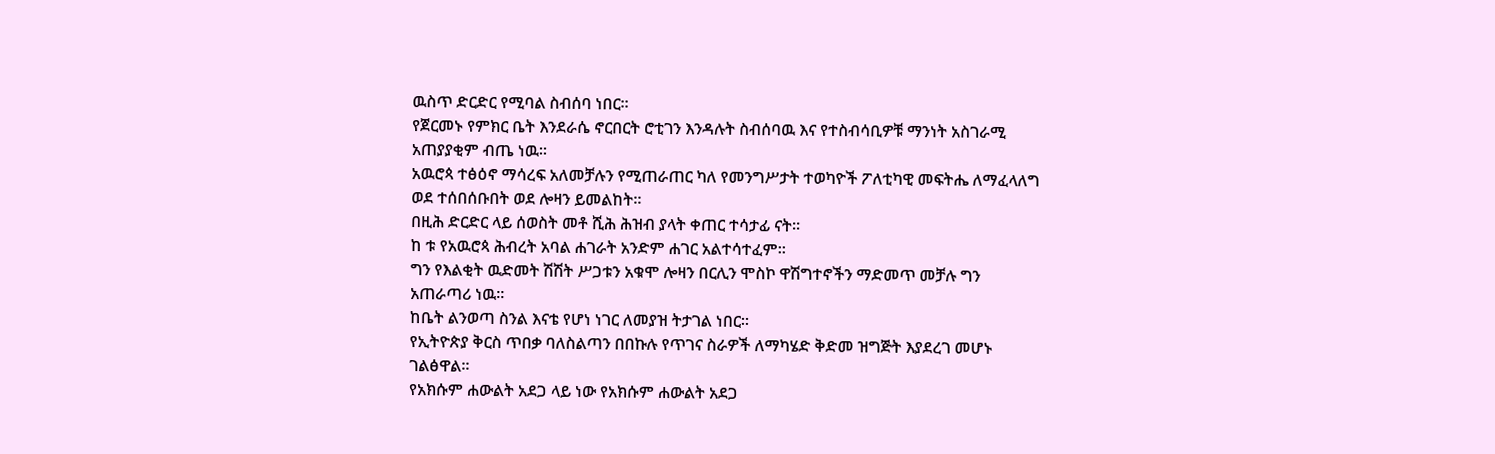ዉስጥ ድርድር የሚባል ስብሰባ ነበር።
የጀርመኑ የምክር ቤት እንደራሴ ኖርበርት ሮቲገን እንዳሉት ስብሰባዉ እና የተስብሳቢዎቹ ማንነት አስገራሚ አጠያያቂም ብጤ ነዉ።
አዉሮጳ ተፅዕኖ ማሳረፍ አለመቻሉን የሚጠራጠር ካለ የመንግሥታት ተወካዮች ፖለቲካዊ መፍትሔ ለማፈላለግ ወደ ተሰበሰቡበት ወደ ሎዛን ይመልከት።
በዚሕ ድርድር ላይ ሰወስት መቶ ሺሕ ሕዝብ ያላት ቀጠር ተሳታፊ ናት።
ከ ቱ የአዉሮጳ ሕብረት አባል ሐገራት አንድም ሐገር አልተሳተፈም።
ግን የእልቂት ዉድመት ሽሽት ሥጋቱን አቁሞ ሎዛን በርሊን ሞስኮ ዋሽግተኖችን ማድመጥ መቻሉ ግን አጠራጣሪ ነዉ።
ከቤት ልንወጣ ስንል እናቴ የሆነ ነገር ለመያዝ ትታገል ነበር።
የኢትዮጵያ ቅርስ ጥበቃ ባለስልጣን በበኩሉ የጥገና ስራዎች ለማካሄድ ቅድመ ዝግጅት እያደረገ መሆኑ ገልፅዋል፡፡
የአክሱም ሐውልት አደጋ ላይ ነው የአክሱም ሐውልት አደጋ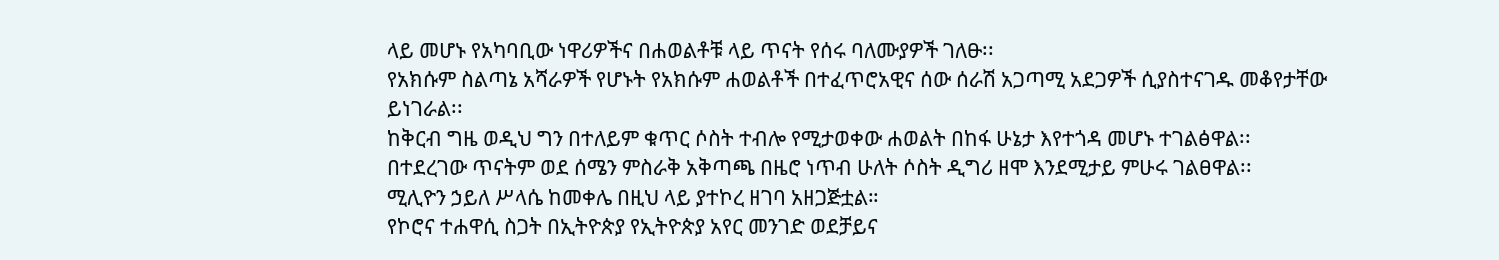ላይ መሆኑ የአካባቢው ነዋሪዎችና በሐወልቶቹ ላይ ጥናት የሰሩ ባለሙያዎች ገለፁ፡፡
የአክሱም ስልጣኔ አሻራዎች የሆኑት የአክሱም ሐወልቶች በተፈጥሮአዊና ሰው ሰራሽ አጋጣሚ አደጋዎች ሲያስተናገዱ መቆየታቸው ይነገራል፡፡
ከቅርብ ግዜ ወዲህ ግን በተለይም ቁጥር ሶስት ተብሎ የሚታወቀው ሐወልት በከፋ ሁኔታ እየተጎዳ መሆኑ ተገልፅዋል፡፡
በተደረገው ጥናትም ወደ ሰሜን ምስራቅ አቅጣጫ በዜሮ ነጥብ ሁለት ሶስት ዲግሪ ዘሞ እንደሚታይ ምሁሩ ገልፀዋል፡፡
ሚሊዮን ኃይለ ሥላሴ ከመቀሌ በዚህ ላይ ያተኮረ ዘገባ አዘጋጅቷል።
የኮሮና ተሐዋሲ ስጋት በኢትዮጵያ የኢትዮጵያ አየር መንገድ ወደቻይና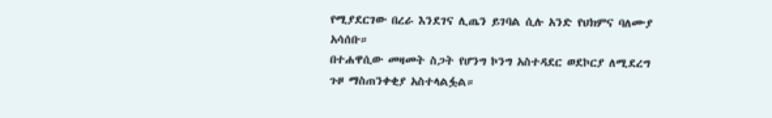የሚያደርገው በረራ እንደገና ሊጤን ይገባል ሲሉ አንድ የህክምና ባለሙያ አሳሰቡ።
በተሐዋሲው መዛመት ስጋት የሆንግ ኮንግ አስተዳደር ወደኮርያ ለሚደረግ ጉዞ ማስጠንቀቂያ አስተላልፏል።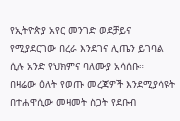የኢትዮጵያ አየር መንገድ ወደቻይና የሚያደርገው በረራ እንደገና ሊጤን ይገባል ሲሉ አንድ የህክምና ባለሙያ አሳሰቡ።
በዛሬው ዕለት የወጡ መረጃዎች እንደሚያሳዩት በተሐዋሲው መዛመት ስጋት የደቡብ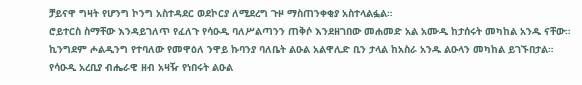ቻይናዋ ግዛት የሆንግ ኮንግ አስተዳደር ወደኮርያ ለሚደረግ ጉዞ ማስጠንቀቂያ አስተላልፏል።
ሮይተርስ ስማቸው እንዳይገለጥ የፈለጉ የሳዑዲ ባለሥልጣንን ጠቅሶ እንደዘገበው መሐመድ አል አሙዲ ከታሰሩት መካከል አንዱ ናቸው።
ኪንግደም ሖልዲንግ የተባለው የመዋዕለ ንዋይ ኩባንያ ባለቤት ልዑል አልዋሊድ ቢን ታላል ከአስራ አንዱ ልዑላን መካከል ይገኙበታል።
የሳዑዲ አረቢያ ብሔራዊ ዘብ አዛዥ የነበሩት ልዑል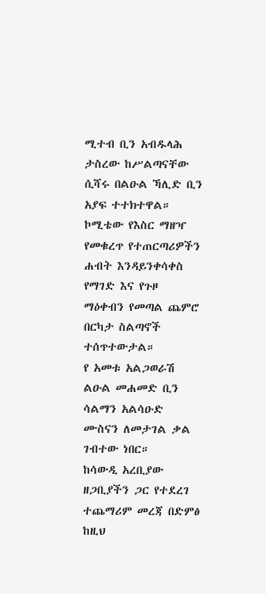ሚተብ ቢን አብዱላሕ ታስረው ከሥልጣናቸው ሲሻሩ በልዑል ኻሊድ ቢን አያፍ ተተክተዋል።
ኮሚቴው የእስር ማዘዣ የመቁረጥ የተጠርጣሪዎችን ሐብት እንዳይንቀሳቀስ የማገድ እና የጉዞ ማዕቀብን የመጣል ጨምሮ በርካታ ስልጣኖች ተሰጥተውታል።
የ አመቱ አልጋወራሽ ልዑል መሐመድ ቢን ሳልማን አልሳዑድ ሙስናን ለመታገል ቃል ገብተው ነበር።
ከሳውዲ አረቢያው ዘጋቢያችን ጋር የተደረገ ተጨማሪም መረጃ በድምፅ ከዚህ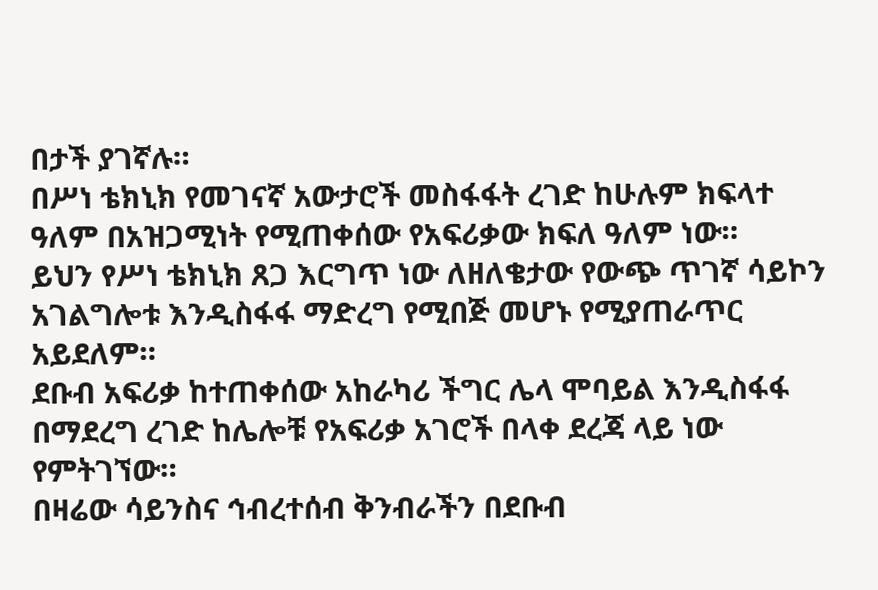በታች ያገኛሉ።
በሥነ ቴክኒክ የመገናኛ አውታሮች መስፋፋት ረገድ ከሁሉም ክፍላተ ዓለም በአዝጋሚነት የሚጠቀሰው የአፍሪቃው ክፍለ ዓለም ነው።
ይህን የሥነ ቴክኒክ ጸጋ እርግጥ ነው ለዘለቄታው የውጭ ጥገኛ ሳይኮን አገልግሎቱ እንዲስፋፋ ማድረግ የሚበጅ መሆኑ የሚያጠራጥር አይደለም።
ደቡብ አፍሪቃ ከተጠቀሰው አከራካሪ ችግር ሌላ ሞባይል እንዲስፋፋ በማደረግ ረገድ ከሌሎቹ የአፍሪቃ አገሮች በላቀ ደረጃ ላይ ነው የምትገኘው።
በዛሬው ሳይንስና ኅብረተሰብ ቅንብራችን በደቡብ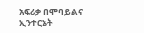አፍሪቃ በሞባይልና ኢንተርኔት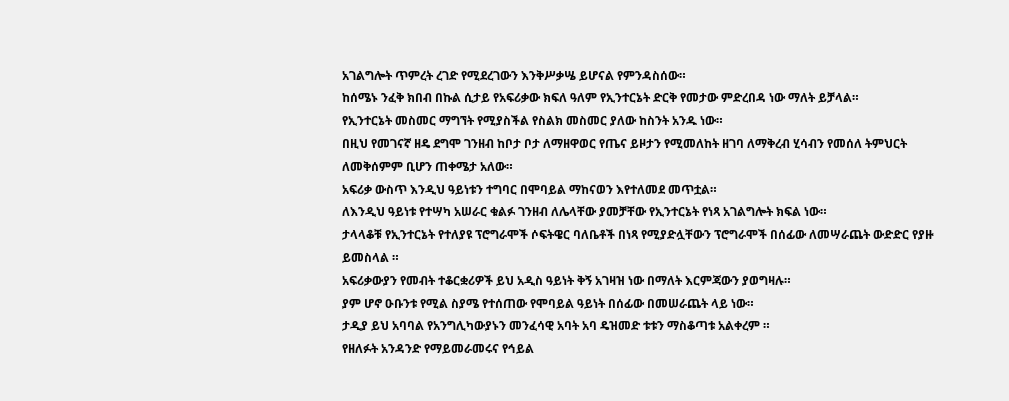አገልግሎት ጥምረት ረገድ የሚደረገውን እንቅሥቃሤ ይሆናል የምንዳስሰው።
ከሰሜኑ ንፈቅ ክበብ በኩል ሲታይ የአፍሪቃው ክፍለ ዓለም የኢንተርኔት ድርቅ የመታው ምድረበዳ ነው ማለት ይቻላል።
የኢንተርኔት መስመር ማግኘት የሚያስችል የስልክ መስመር ያለው ከስንት አንዱ ነው።
በዚህ የመገናኛ ዘዴ ደግሞ ገንዘብ ከቦታ ቦታ ለማዘዋወር የጤና ይዞታን የሚመለከት ዘገባ ለማቅረብ ሂሳብን የመሰለ ትምህርት ለመቅሰምም ቢሆን ጠቀሜታ አለው።
አፍሪቃ ውስጥ እንዲህ ዓይነቱን ተግባር በሞባይል ማከናወን እየተለመደ መጥቷል።
ለእንዲህ ዓይነቱ የተሣካ አሠራር ቁልፉ ገንዘብ ለሌላቸው ያመቻቸው የኢንተርኔት የነጻ አገልግሎት ክፍል ነው።
ታላላቆቹ የኢንተርኔት የተለያዩ ፕሮግራሞች ሶፍትዌር ባለቤቶች በነጻ የሚያድሏቸውን ፕሮግራሞች በሰፊው ለመሣራጨት ውድድር የያዙ ይመስላል ።
አፍሪቃውያን የመብት ተቆርቋሪዎች ይህ አዲስ ዓይነት ቅኝ አገዛዝ ነው በማለት እርምጃውን ያወግዛሉ።
ያም ሆኖ ዑቡንቱ የሚል ስያሜ የተሰጠው የሞባይል ዓይነት በሰፊው በመሠራጨት ላይ ነው።
ታዲያ ይህ አባባል የአንግሊካውያኑን መንፈሳዊ አባት አባ ዴዝመድ ቱቱን ማስቆጣቱ አልቀረም ።
የዘለፉት አንዳንድ የማይመራመሩና የኅይል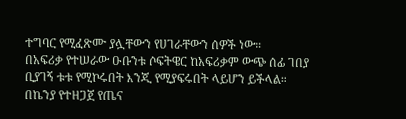ተግባር የሚፈጽሙ ያሏቸውን የሀገራቸውን ሰዎች ነው።
በአፍሪቃ የተሠራው ዑቡንቱ ሶፍትዌር ከአፍሪቃም ውጭ ሰፊ ገበያ ቢያገኝ ቱቱ የሚኮሩበት እንጂ የሚያፍሩበት ላይሆን ይችላል።
በኬንያ የተዘጋጀ የጤና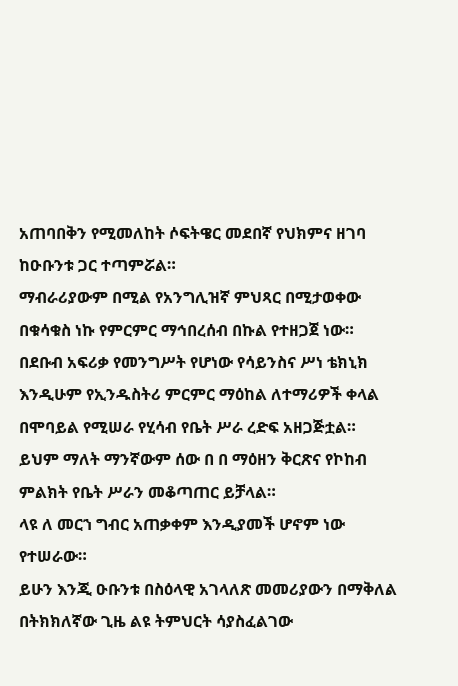አጠባበቅን የሚመለከት ሶፍትዌር መደበኛ የህክምና ዘገባ ከዑቡንቱ ጋር ተጣምሯል።
ማብራሪያውም በሚል የአንግሊዝኛ ምህጻር በሚታወቀው በቁሳቁስ ነኩ የምርምር ማኅበረሰብ በኩል የተዘጋጀ ነው።
በደቡብ አፍሪቃ የመንግሥት የሆነው የሳይንስና ሥነ ቴክኒክ እንዲሁም የኢንዱስትሪ ምርምር ማዕከል ለተማሪዎች ቀላል በሞባይል የሚሠራ የሂሳብ የቤት ሥራ ረድፍ አዘጋጅቷል።
ይህም ማለት ማንኛውም ሰው በ በ ማዕዘን ቅርጽና የኮከብ ምልክት የቤት ሥራን መቆጣጠር ይቻላል።
ላዩ ለ መርኀ ግብር አጠቃቀም እንዲያመች ሆኖም ነው የተሠራው።
ይሁን እንጂ ዑቡንቱ በስዕላዊ አገላለጽ መመሪያውን በማቅለል በትክክለኛው ጊዜ ልዩ ትምህርት ሳያስፈልገው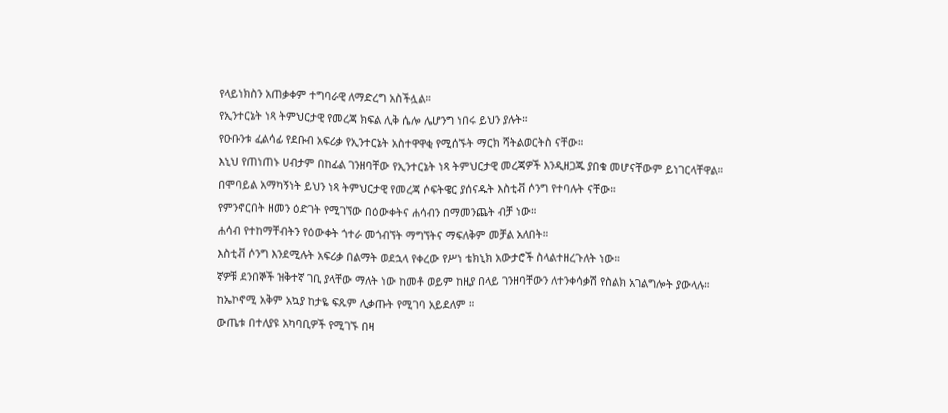የላይነክስን አጠቃቀም ተግባራዊ ለማድረግ አስችሏል።
የኢንተርኔት ነጻ ትምህርታዊ የመረጃ ክፍል ሊቅ ሴሎ ሌሆንግ ነበሩ ይህን ያሉት።
የዑቡንቱ ፈልሳፊ የደቡብ አፍሪቃ የኢንተርኔት አስተዋዋቂ የሚሰኙት ማርክ ሻትልወርትስ ናቸው።
እኒህ የጠነጠኑ ሀብታም በከፊል ገንዘባቸው የኢንተርኔት ነጻ ትምህርታዊ መረጃዎች እንዲዘጋጁ ያበቁ መሆናቸውም ይነገርላቸዋል።
በሞባይል አማካኝነት ይህን ነጻ ትምህርታዊ የመረጃ ሶፍትዌር ያሰናዱት እስቲቭ ሶንግ የተባሉት ናቸው።
የምንኖርበት ዘመን ዕድገት የሚገኘው በዕውቀትና ሐሳብን በማመንጨት ብቻ ነው።
ሐሳብ የተከማቸብትን የዕውቀት ጎተራ መጎብኘት ማግኘትና ማፍለቅም መቻል አለበት።
እስቲቭ ሶንግ እንደሚሉት አፍሪቃ በልማት ወደኋላ የቀረው የሥነ ቴክኒክ አውታሮች ስላልተዘረጉለት ነው።
ኛዎቹ ደንበኞች ዝቅተኛ ገቢ ያላቸው ማለት ነው ከመቶ ወይም ከዚያ በላይ ገንዘባቸውን ለተንቀሳቃሽ የስልክ አገልግሎት ያውላሉ።
ከኤኮኖሚ አቅም አኳያ ከታዬ ፍጹም ሊቃጡት የሚገባ አይደለም ።
ውጤቱ በተለያዩ አካባቢዎች የሚገኙ በዛ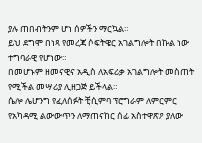ያሉ ጠበብትንም ሆነ ሰዎችን ማርኳል።
ይህ ደግሞ በነጻ የመረጃ ሶፍትዌር አገልግሎት በኩል ነው ተግባራዊ የሆነው።
በመሆኑም ዘመናዊና አዲስ ለአፍሪቃ አገልግሎት መስጠት የሚችል መሣሪያ ሊዘጋጅ ይችላል።
ሴሎ ሌሆንግ የፈለሰፉት ቺሲምባ ፕሮግራም ለምርምር የአካዳሚ ልውውጥን ለማጠናከር ሰፊ አስተዋጽዖ ያለው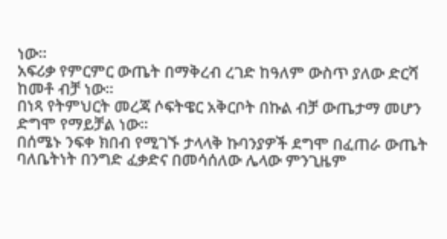ነው።
አፍሪቃ የምርምር ውጤት በማቅረብ ረገድ ከዓለም ውስጥ ያለው ድርሻ ከመቶ ብቻ ነው።
በነጻ የትምህርት መረጃ ሶፍትዌር አቅርቦት በኩል ብቻ ውጤታማ መሆን ድግሞ የማይቻል ነው።
በሰሜኑ ንፍቀ ክበብ የሚገኙ ታላላቅ ኩባንያዎች ደግሞ በፈጠራ ውጤት ባለቤትነት በንግድ ፈቃድና በመሳሰለው ሌላው ምንጊዜም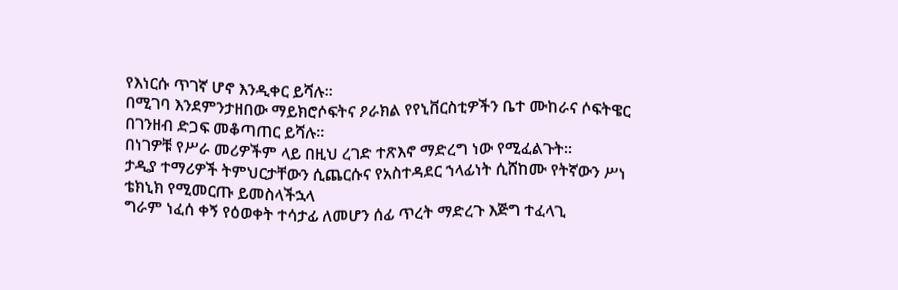የእነርሱ ጥገኛ ሆኖ እንዲቀር ይሻሉ።
በሚገባ እንደምንታዘበው ማይክሮሶፍትና ዖራክል የየኒቨርስቲዎችን ቤተ ሙከራና ሶፍትዌር በገንዘብ ድጋፍ መቆጣጠር ይሻሉ።
በነገዎቹ የሥራ መሪዎችም ላይ በዚህ ረገድ ተጽእኖ ማድረግ ነው የሚፈልጉት።
ታዲያ ተማሪዎች ትምህርታቸውን ሲጨርሱና የአስተዳደር ኀላፊነት ሲሸከሙ የትኛውን ሥነ ቴክኒክ የሚመርጡ ይመስላችኋላ
ግራም ነፈሰ ቀኝ የዕወቀት ተሳታፊ ለመሆን ሰፊ ጥረት ማድረጉ እጅግ ተፈላጊ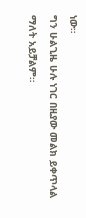ነው።
ግን ሁልጊዜ ሁሉ ነገር በዚያው መልክ ይቀጥላል ማለት አይቻልም።